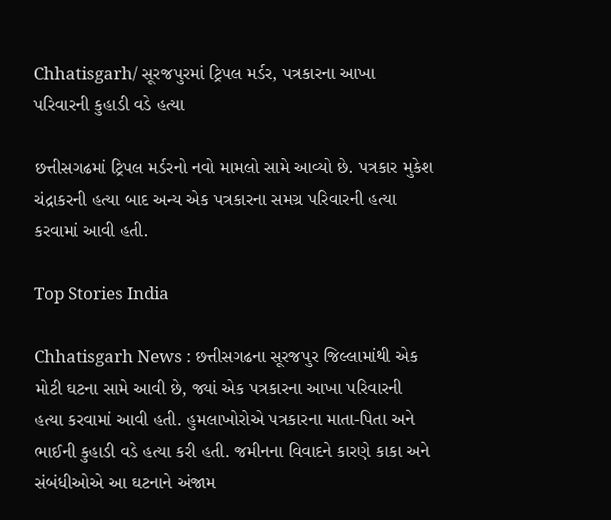Chhatisgarh/ સૂરજપુરમાં ટ્રિપલ મર્ડર, પત્રકારના આખા પરિવારની કુહાડી વડે હત્યા

છત્તીસગઢમાં ટ્રિપલ મર્ડરનો નવો મામલો સામે આવ્યો છે. પત્રકાર મુકેશ ચંદ્રાકરની હત્યા બાદ અન્ય એક પત્રકારના સમગ્ર પરિવારની હત્યા કરવામાં આવી હતી.

Top Stories India

Chhatisgarh News : છત્તીસગઢના સૂરજપુર જિલ્લામાંથી એક મોટી ઘટના સામે આવી છે, જ્યાં એક પત્રકારના આખા પરિવારની હત્યા કરવામાં આવી હતી. હુમલાખોરોએ પત્રકારના માતા-પિતા અને ભાઈની કુહાડી વડે હત્યા કરી હતી. જમીનના વિવાદને કારણે કાકા અને સંબંધીઓએ આ ઘટનાને અંજામ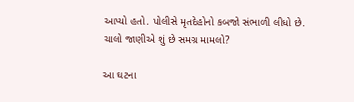આપ્યો હતો. પોલીસે મૃતદેહોનો કબજો સંભાળી લીધો છે. ચાલો જાણીએ શું છે સમગ્ર મામલો?

આ ઘટના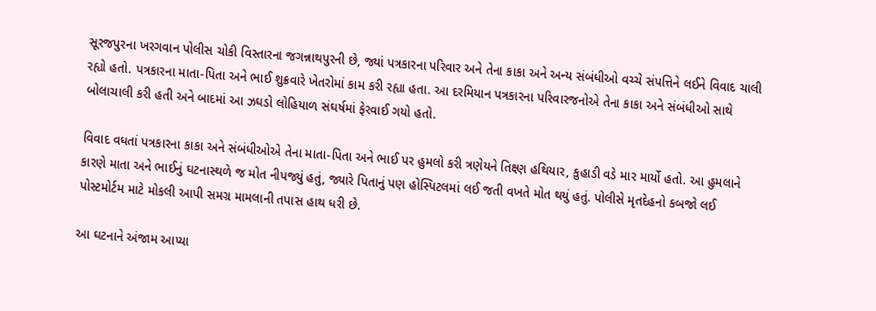સૂરજપુરના ખરગવાન પોલીસ ચોકી વિસ્તારના જગન્નાથપુરની છે, જ્યાં પત્રકારના પરિવાર અને તેના કાકા અને અન્ય સંબંધીઓ વચ્ચે સંપત્તિને લઈને વિવાદ ચાલી રહ્યો હતો. પત્રકારના માતા-પિતા અને ભાઈ શુક્રવારે ખેતરોમાં કામ કરી રહ્યા હતા. આ દરમિયાન પત્રકારના પરિવારજનોએ તેના કાકા અને સંબંધીઓ સાથે બોલાચાલી કરી હતી અને બાદમાં આ ઝઘડો લોહિયાળ સંઘર્ષમાં ફેરવાઈ ગયો હતો.

વિવાદ વધતાં પત્રકારના કાકા અને સંબંધીઓએ તેના માતા-પિતા અને ભાઈ પર હુમલો કરી ત્રણેયને તિક્ષ્ણ હથિયાર, કુહાડી વડે માર માર્યો હતો. આ હુમલાને કારણે માતા અને ભાઈનું ઘટનાસ્થળે જ મોત નીપજ્યું હતું, જ્યારે પિતાનું પણ હોસ્પિટલમાં લઈ જતી વખતે મોત થયું હતું. પોલીસે મૃતદેહનો કબજો લઈ પોસ્ટમોર્ટમ માટે મોકલી આપી સમગ્ર મામલાની તપાસ હાથ ધરી છે.

આ ઘટનાને અંજામ આપ્યા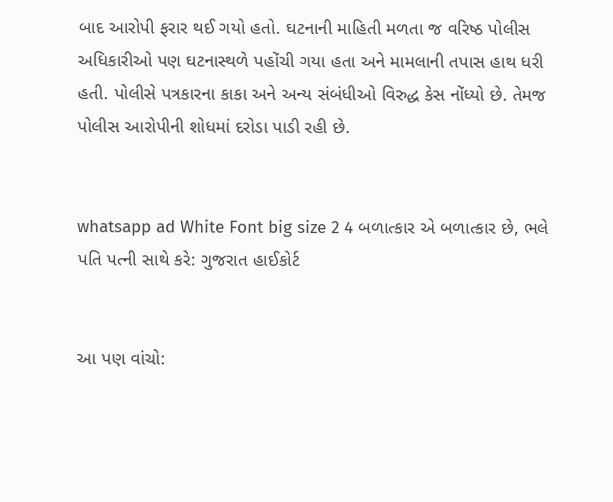બાદ આરોપી ફરાર થઈ ગયો હતો. ઘટનાની માહિતી મળતા જ વરિષ્ઠ પોલીસ અધિકારીઓ પણ ઘટનાસ્થળે પહોંચી ગયા હતા અને મામલાની તપાસ હાથ ધરી હતી. પોલીસે પત્રકારના કાકા અને અન્ય સંબંધીઓ વિરુદ્ધ કેસ નોંધ્યો છે. તેમજ પોલીસ આરોપીની શોધમાં દરોડા પાડી રહી છે.


whatsapp ad White Font big size 2 4 બળાત્કાર એ બળાત્કાર છે, ભલે પતિ પત્ની સાથે કરે: ગુજરાત હાઈકોર્ટ


આ પણ વાંચો: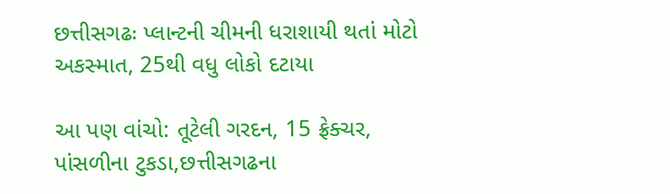છત્તીસગઢઃ પ્લાન્ટની ચીમની ધરાશાયી થતાં મોટો અકસ્માત, 25થી વધુ લોકો દટાયા

આ પણ વાંચો: તૂટેલી ગરદન, 15 ફ્રેક્ચર, પાંસળીના ટુકડા,છત્તીસગઢના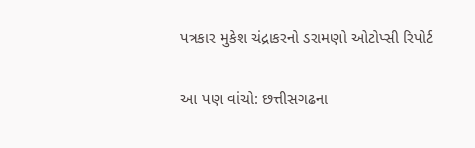પત્રકાર મુકેશ ચંદ્રાકરનો ડરામણો ઓટોપ્સી રિપોર્ટ

આ પણ વાંચો: છત્તીસગઢના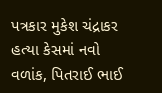પત્રકાર મુકેશ ચંદ્રાકર હત્યા કેસમાં નવો વળાંક, પિતરાઈ ભાઈ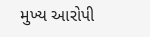મુખ્ય આરોપી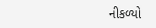નીકળ્યો